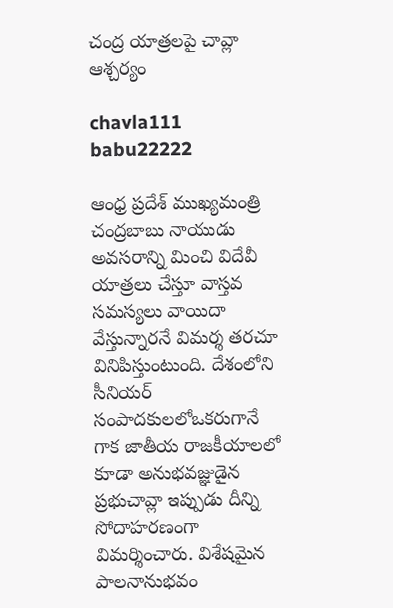చంద్ర యాత్రలపై చావ్లా ఆశ్చర్యం

chavla111 babu22222

ఆంధ్ర ప్రదేశ్‌ ముఖ్యమంత్రి చంద్రబాబు నాయుడు అవసరాన్ని మించి విదేవీ యాత్రలు చేస్తూ వాస్తవ సమస్యలు వాయిదా వేస్తున్నారనే విమర్శ తరచూ వినిపిస్తుంటుంది. దేశంలోని సీనియర్‌ సంపాదకులలోఒకరుగానే గాక జాతీయ రాజకీయాలలో కూడా అనుభవజ్ఞుడైన ప్రభుచావ్లా ఇప్పుడు దీన్ని సోదాహరణంగా విమర్శించారు. విశేషమైన పాలనానుభవం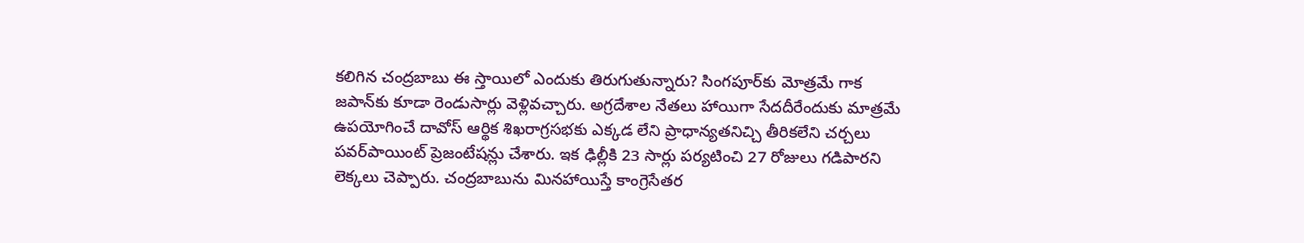కలిగిన చంద్రబాబు ఈ స్తాయిలో ఎందుకు తిరుగుతున్నారు? సింగపూర్‌కు మోత్రమే గాక జపాన్‌కు కూడా రెండుసార్లు వెళ్లివచ్చారు. అగ్రదేశాల నేతలు హాయిగా సేదదీరేందుకు మాత్రమే ఉపయోగించే దావోస్‌ ఆర్థిక శిఖరాగ్రసభకు ఎక్కడ లేని ప్రాధాన్యతనిచ్చి తీరికలేని చర్చలు పవర్‌పాయింట్‌ ప్రెజంటేషన్లు చేశారు. ఇక ఢిల్లీకి 23 సార్లు పర్యటించి 27 రోజులు గడిపారని లెక్కలు చెప్పారు. చంద్రబాబును మినహాయిస్తే కాంగ్రెసేతర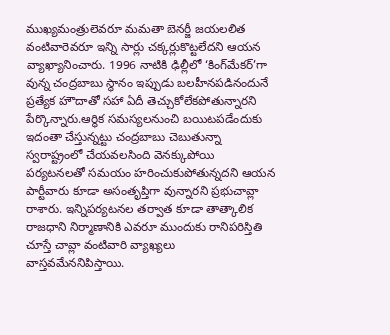ముఖ్యమంత్రులెవరూ మమతా బెనర్జీ జయలలిత వంటివారెవరూ ఇన్ని సార్లు చక్కర్లుకొట్టలేదని ఆయన వ్యాఖ్యానించారు. 1996 నాటికి ఢిల్లీలో ‘కింగ్‌మేకర్‌’గా వున్న చంద్రబాబు స్థానం ఇప్పుడు బలహీనపడినందునే ప్రత్యేక హౌదాతో సహా ఏదీ తెచ్చుకోలేకపోతున్నారని పేర్కొన్నారు.ఆర్థిక సమస్యలనుంచి బయిటపడేందుకు ఇదంతా చేస్తున్నట్టు చంద్రబాబు చెబుతున్నా స్వరాష్ట్రంలో చేయవలసింది వెనక్కుపోయి పర్యటనలతో సమయం హరించుకుపోతున్నదని ఆయన పార్టీవారు కూడా అసంతృప్తిగా వున్నారని ప్రభుచావ్లా రాశారు. ఇన్నిపర్యటనల తర్వాత కూడా తాత్కాలిక రాజధాని నిర్మాణానికి ఎవరూ ముందుకు రానిపరిస్తితి చూస్తే చావ్లా వంటివారి వ్యాఖ్యలు వాస్తవమేననిపిస్తాయి.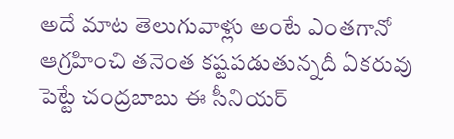అదే మాట తెలుగువాళ్లు అంటే ఎంతగానో ఆగ్రహించి తనెంత కష్టపడుతున్నదీ ఏకరువు పెట్టే చంద్రబాబు ఈ సీనియర్‌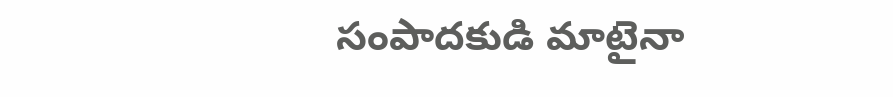సంపాదకుడి మాటైనా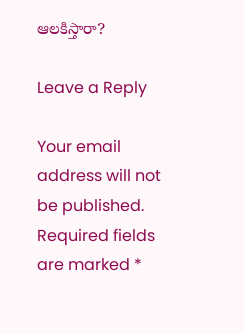ఆలకిస్తారా?

Leave a Reply

Your email address will not be published. Required fields are marked *